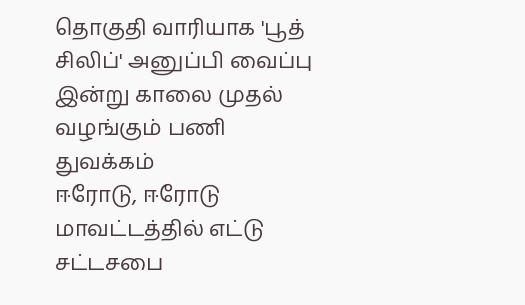தொகுதி வாரியாக 'பூத் சிலிப்' அனுப்பி வைப்பு இன்று காலை முதல் வழங்கும் பணி துவக்கம்
ஈரோடு, ஈரோடு மாவட்டத்தில் எட்டு சட்டசபை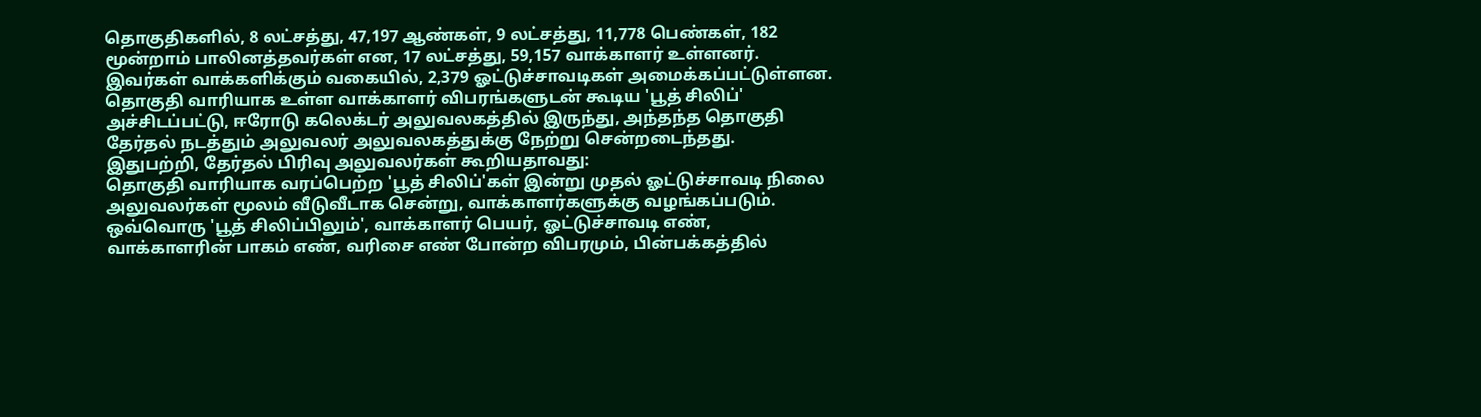தொகுதிகளில், 8 லட்சத்து, 47,197 ஆண்கள், 9 லட்சத்து, 11,778 பெண்கள், 182 மூன்றாம் பாலினத்தவர்கள் என, 17 லட்சத்து, 59,157 வாக்காளர் உள்ளனர். இவர்கள் வாக்களிக்கும் வகையில், 2,379 ஓட்டுச்சாவடிகள் அமைக்கப்பட்டுள்ளன. தொகுதி வாரியாக உள்ள வாக்காளர் விபரங்களுடன் கூடிய 'பூத் சிலிப்' அச்சிடப்பட்டு, ஈரோடு கலெக்டர் அலுவலகத்தில் இருந்து, அந்தந்த தொகுதி தேர்தல் நடத்தும் அலுவலர் அலுவலகத்துக்கு நேற்று சென்றடைந்தது.
இதுபற்றி, தேர்தல் பிரிவு அலுவலர்கள் கூறியதாவது:
தொகுதி வாரியாக வரப்பெற்ற 'பூத் சிலிப்'கள் இன்று முதல் ஓட்டுச்சாவடி நிலை அலுவலர்கள் மூலம் வீடுவீடாக சென்று, வாக்காளர்களுக்கு வழங்கப்படும்.
ஒவ்வொரு 'பூத் சிலிப்பிலும்', வாக்காளர் பெயர், ஓட்டுச்சாவடி எண், வாக்காளரின் பாகம் எண், வரிசை எண் போன்ற விபரமும், பின்பக்கத்தில்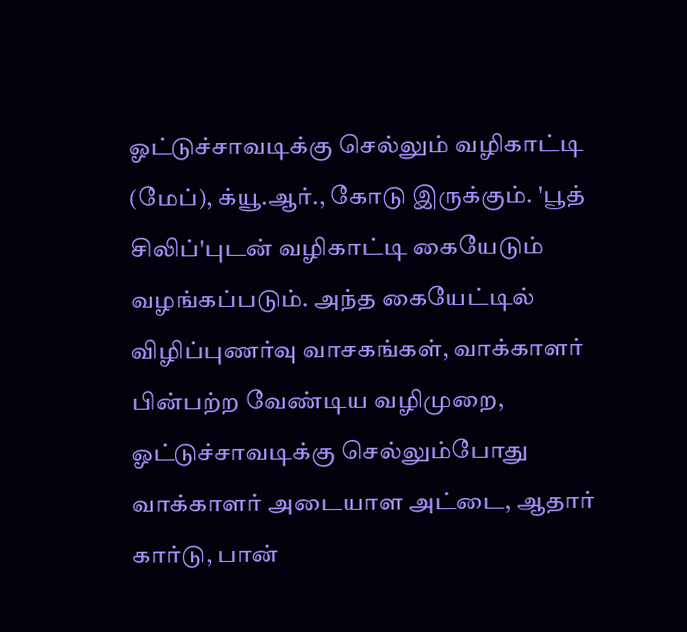ஓட்டுச்சாவடிக்கு செல்லும் வழிகாட்டி (மேப்), க்யூ.ஆர்., கோடு இருக்கும். 'பூத் சிலிப்'புடன் வழிகாட்டி கையேடும் வழங்கப்படும். அந்த கையேட்டில் விழிப்புணர்வு வாசகங்கள், வாக்காளர் பின்பற்ற வேண்டிய வழிமுறை, ஓட்டுச்சாவடிக்கு செல்லும்போது வாக்காளர் அடையாள அட்டை, ஆதார் கார்டு, பான்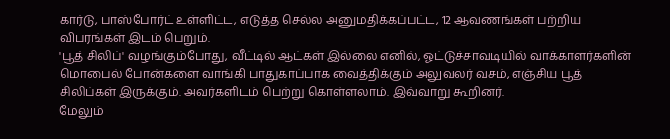கார்டு, பாஸ்போர்ட் உள்ளிட்ட, எடுத்த செல்ல அனுமதிக்கப்பட்ட, 12 ஆவணங்கள் பற்றிய விபரங்கள் இடம் பெறும்.
'பூத் சிலிப்' வழங்கும்போது, வீட்டில் ஆட்கள் இல்லை எனில், ஓட்டுச்சாவடியில் வாக்காளர்களின் மொபைல் போன்களை வாங்கி பாதுகாப்பாக வைத்திக்கும் அலுவலர் வசம், எஞ்சிய பூத் சிலிப்கள் இருக்கும். அவர்களிடம் பெற்று கொள்ளலாம். இவ்வாறு கூறினர்.
மேலும்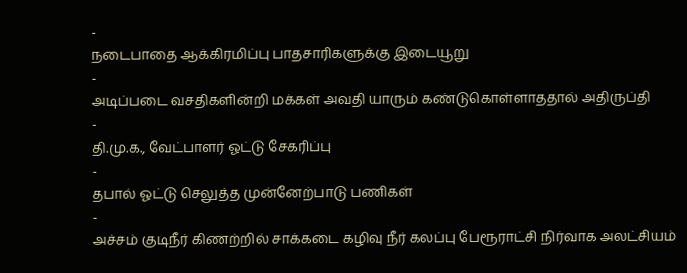-
நடைபாதை ஆக்கிரமிப்பு பாதசாரிகளுக்கு இடையூறு
-
அடிப்படை வசதிகளின்றி மக்கள் அவதி யாரும் கண்டுகொள்ளாததால் அதிருப்தி
-
தி.மு.க., வேட்பாளர் ஓட்டு சேகரிப்பு
-
தபால் ஓட்டு செலுத்த முன்னேற்பாடு பணிகள்
-
அச்சம் குடிநீர் கிணற்றில் சாக்கடை கழிவு நீர் கலப்பு பேரூராட்சி நிர்வாக அலட்சியம்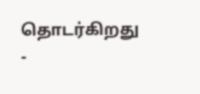தொடர்கிறது
-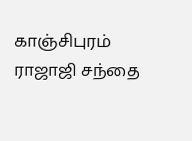காஞ்சிபுரம் ராஜாஜி சந்தை